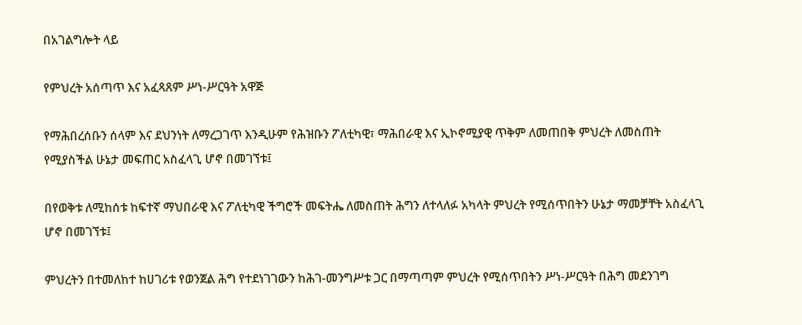በአገልግሎት ላይ

የምህረት አሰጣጥ እና አፈጻጸም ሥነ-ሥርዓት አዋጅ

የማሕበረሰቡን ሰላም እና ደህንነት ለማረጋገጥ እንዲሁም የሕዝቡን ፖለቲካዊ፣ ማሕበራዊ እና ኢኮኖሚያዊ ጥቅም ለመጠበቅ ምህረት ለመስጠት የሚያስችል ሁኔታ መፍጠር አስፈላጊ ሆኖ በመገኘቱ፤

በየወቅቱ ለሚከሰቱ ከፍተኛ ማህበራዊ እና ፖለቲካዊ ችግሮች መፍትሔ ለመስጠት ሕግን ለተላለፉ አካላት ምህረት የሚሰጥበትን ሁኔታ ማመቻቸት አስፈላጊ ሆኖ በመገኘቱ፤

ምህረትን በተመለከተ ከሀገሪቱ የወንጀል ሕግ የተደነገገውን ከሕገ-መንግሥቱ ጋር በማጣጣም ምህረት የሚሰጥበትን ሥነ-ሥርዓት በሕግ መደንገግ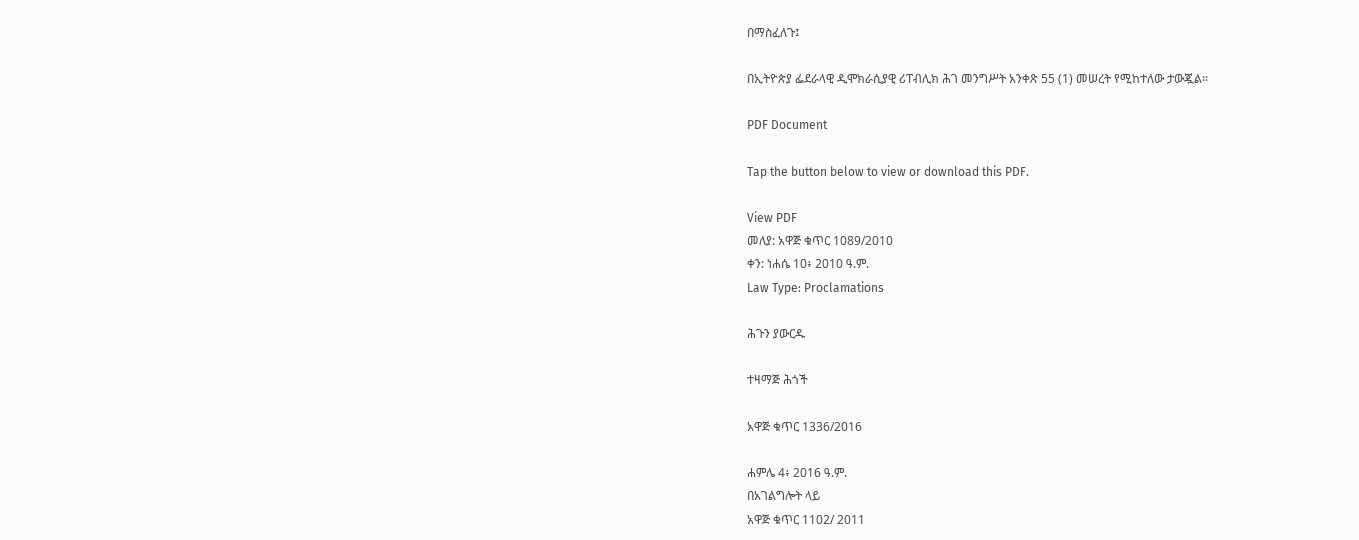በማስፈለጉ፤

በኢትዮጵያ ፌደራላዊ ዲሞክራሲያዊ ሪፐብሊክ ሕገ መንግሥት አንቀጽ 55 (1) መሠረት የሚከተለው ታውጇል፡፡

PDF Document

Tap the button below to view or download this PDF.

View PDF
መለያ: አዋጅ ቁጥር 1089/2010
ቀን: ነሐሴ 10፥ 2010 ዓ.ም.
Law Type: Proclamations

ሕጉን ያውርዱ

ተዛማጅ ሕጎች

አዋጅ ቁጥር 1336/2016

ሐምሌ 4፥ 2016 ዓ.ም.
በአገልግሎት ላይ
አዋጅ ቁጥር 1102/ 2011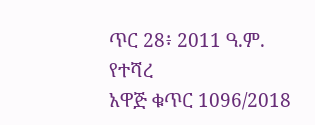ጥር 28፥ 2011 ዓ.ም.
የተሻረ
አዋጅ ቁጥር 1096/2018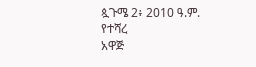ጷጉሜ 2፥ 2010 ዓ.ም.
የተሻረ
አዋጅ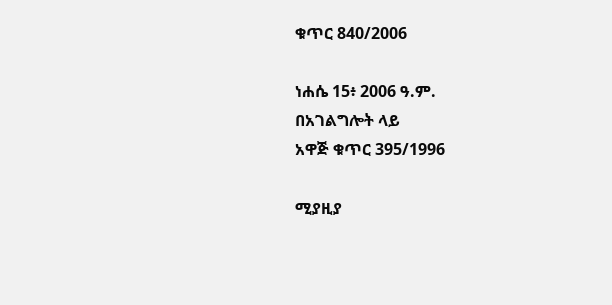ቁጥር 840/2006

ነሐሴ 15፥ 2006 ዓ.ም.
በአገልግሎት ላይ
አዋጅ ቁጥር 395/1996

ሚያዚያ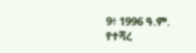9፥ 1996 ዓ.ም.
የተሻረ